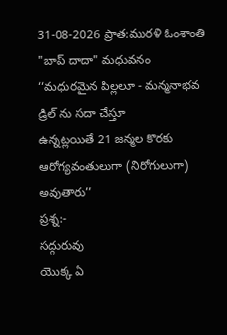31-08-2026 ప్రాత:మురళి ఓంశాంతి "బాప్ దాదా" మధువనం
‘‘మధురమైన పిల్లలూ - మన్మనాభవ డ్రిల్ ను సదా చేస్తూ
ఉన్నట్లయితే 21 జన్మల కొరకు ఆరోగ్యవంతులుగా (నిరోగులుగా) అవుతారు’’
ప్రశ్న:-
సద్గురువు
యొక్క ఏ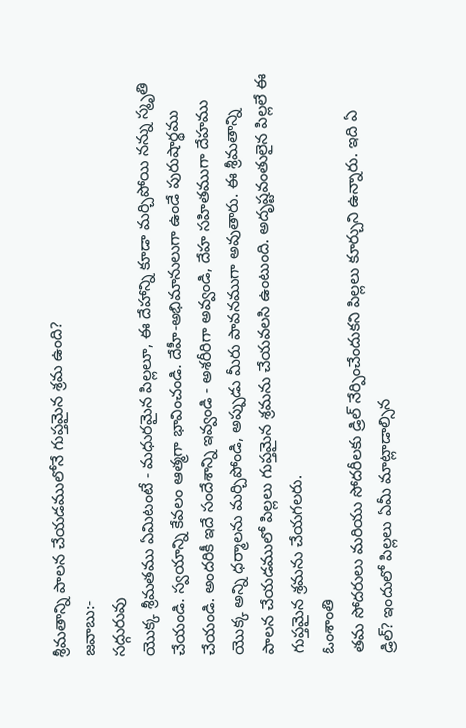శ్రీమతాన్ని పాలన చేయడములోనే గుప్తమైన శ్రమ ఉంది?
జవాబు:-
సద్గురువు
యొక్క శ్రీమతము ఏమిటంటే - మధురమైన పిల్లలూ, ఈ దేహాన్ని కూడా మర్చిపోయి నన్ను స్మృతి
చేయండి. స్వయాన్ని కేవలం ఆత్మగా భావించండి. దేహీ-అభిమానులుగా ఉండే పురుషార్థము
చేయండి. అందరికీ ఇదే సందేశాన్ని ఇవ్వండి - అశరీరిగా అవ్వండి, దేహ సహితముగా దేహము
యొక్క అన్ని ధర్మాలను మర్చిపోండి, అప్పుడు మీరు పావనముగా అవుతారు. ఈ శ్రీమతాన్ని
పాలన చేయడములో పిల్లలు గుప్తమైన శ్రమను చేయవలసి ఉంటుంది. అదృష్టవంతులైన పిల్లలే ఈ
గుప్తమైన శ్రమను చేయగలరు.
ఓంశాంతి
తమ సోదరులు మరియు సోదరీలకు డ్రిల్ నేర్పించేందుకని పిల్లలు కూర్చుని ఉన్నారు. ఇది ఏ
డ్రిల్? ఇందులో పిల్లలు ఏమీ మాట్లాడాల్సిన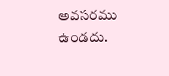అవసరము ఉండదు.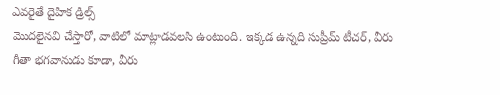ఎవరైతే దైహిక డ్రిల్స్
మొదలైనవి చేస్తారో, వాటిలో మాట్లాడవలసి ఉంటుంది. ఇక్కడ ఉన్నది సుప్రీమ్ టీచర్, వీరు
గీతా భగవానుడు కూడా, వీరు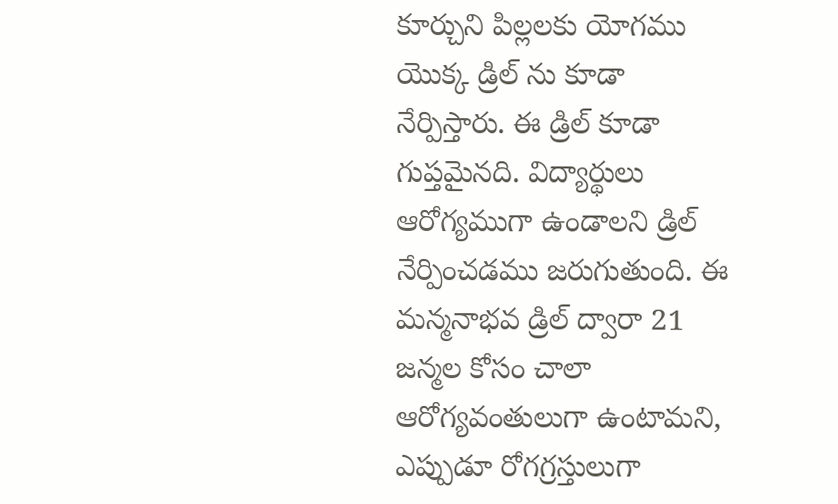కూర్చుని పిల్లలకు యోగము యొక్క డ్రిల్ ను కూడా
నేర్పిస్తారు. ఈ డ్రిల్ కూడా గుప్తమైనది. విద్యార్థులు ఆరోగ్యముగా ఉండాలని డ్రిల్
నేర్పించడము జరుగుతుంది. ఈ మన్మనాభవ డ్రిల్ ద్వారా 21 జన్మల కోసం చాలా
ఆరోగ్యవంతులుగా ఉంటామని, ఎప్పుడూ రోగగ్రస్తులుగా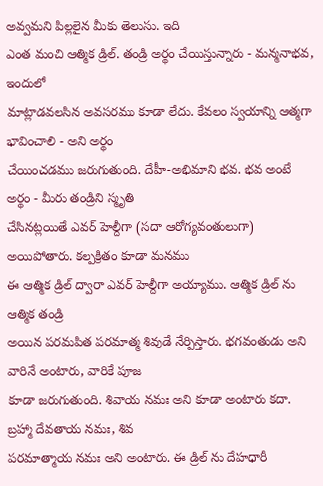అవ్వమని పిల్లలైన మీకు తెలుసు. ఇది
ఎంత మంచి ఆత్మిక డ్రిల్. తండ్రి అర్థం చేయిస్తున్నారు - మన్మనాభవ, ఇందులో
మాట్లాడవలసిన అవసరము కూడా లేదు. కేవలం స్వయాన్ని ఆత్మగా భావించాలి - అని అర్థం
చేయించడము జరుగుతుంది. దేహీ-అభిమాని భవ. భవ అంటే అర్థం - మీరు తండ్రిని స్మృతి
చేసినట్లయితే ఎవర్ హెల్దీగా (సదా ఆరోగ్యవంతులుగా) అయిపోతారు. కల్పక్రితం కూడా మనము
ఈ ఆత్మిక డ్రిల్ ద్వారా ఎవర్ హెల్దీగా అయ్యాము. ఆత్మిక డ్రిల్ ను ఆత్మిక తండ్రి
అయిన పరమపిత పరమాత్మ శివుడే నేర్పిస్తారు. భగవంతుడు అని వారినే అంటారు, వారికే పూజ
కూడా జరుగుతుంది. శివాయ నమః అని కూడా అంటారు కదా. బ్రహ్మా దేవతాయ నమః, శివ
పరమాత్మాయ నమః అని అంటారు. ఈ డ్రిల్ ను దేహధారీ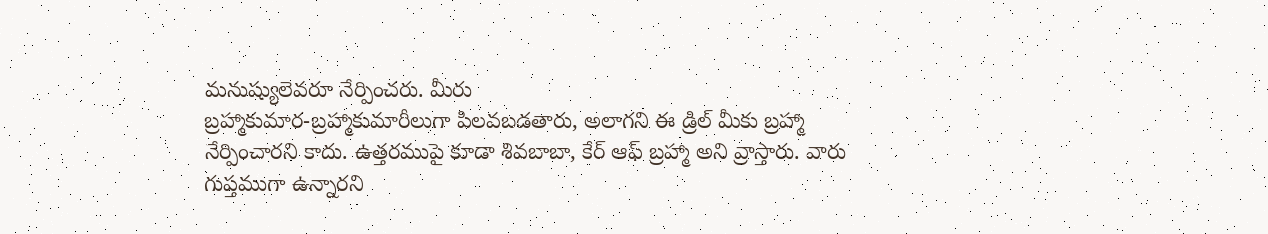మనుష్యులెవరూ నేర్పించరు. మీరు
బ్రహ్మాకుమార-బ్రహ్మాకుమారీలుగా పిలవబడతారు, అలాగని ఈ డ్రిల్ మీకు బ్రహ్మా
నేర్పించారని కాదు. ఉత్తరముపై కూడా శివబాబా, కేర్ ఆఫ్ బ్రహ్మా అని వ్రాస్తారు. వారు
గుప్తముగా ఉన్నారని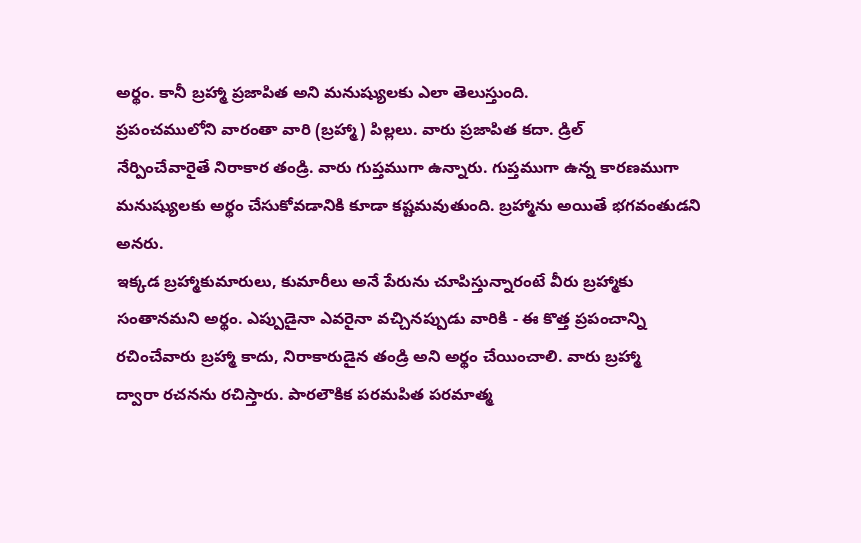అర్థం. కానీ బ్రహ్మా ప్రజాపిత అని మనుష్యులకు ఎలా తెలుస్తుంది.
ప్రపంచములోని వారంతా వారి (బ్రహ్మా) పిల్లలు. వారు ప్రజాపిత కదా. డ్రిల్
నేర్పించేవారైతే నిరాకార తండ్రి. వారు గుప్తముగా ఉన్నారు. గుప్తముగా ఉన్న కారణముగా
మనుష్యులకు అర్థం చేసుకోవడానికి కూడా కష్టమవుతుంది. బ్రహ్మాను అయితే భగవంతుడని అనరు.
ఇక్కడ బ్రహ్మాకుమారులు, కుమారీలు అనే పేరును చూపిస్తున్నారంటే వీరు బ్రహ్మాకు
సంతానమని అర్థం. ఎప్పుడైనా ఎవరైనా వచ్చినప్పుడు వారికి - ఈ కొత్త ప్రపంచాన్ని
రచించేవారు బ్రహ్మా కాదు, నిరాకారుడైన తండ్రి అని అర్థం చేయించాలి. వారు బ్రహ్మా
ద్వారా రచనను రచిస్తారు. పారలౌకిక పరమపిత పరమాత్మ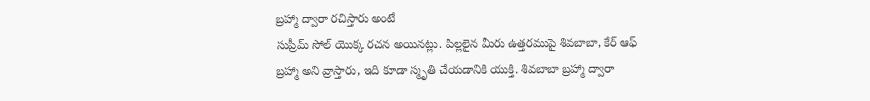బ్రహ్మా ద్వారా రచిస్తారు అంటే
సుప్రీమ్ సోల్ యొక్క రచన అయినట్లు. పిల్లలైన మీరు ఉత్తరముపై శివబాబా, కేర్ ఆఫ్
బ్రహ్మా అని వ్రాస్తారు, ఇది కూడా స్మృతి చేయడానికి యుక్తి. శివబాబా బ్రహ్మా ద్వారా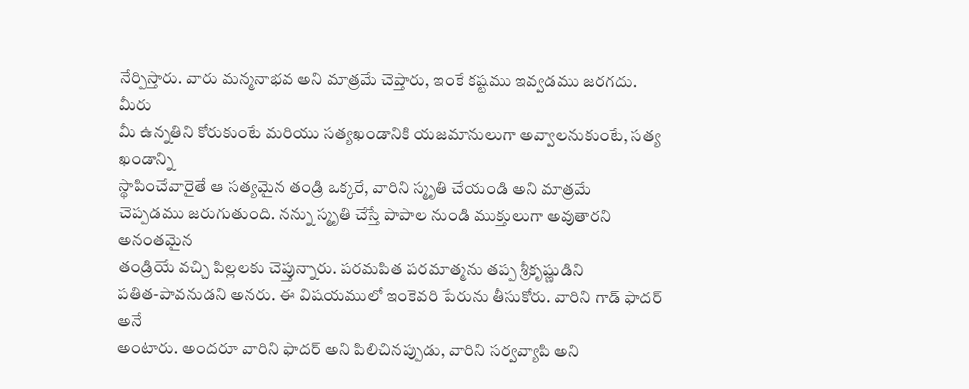నేర్పిస్తారు. వారు మన్మనాభవ అని మాత్రమే చెప్తారు, ఇంకే కష్టము ఇవ్వడము జరగదు. మీరు
మీ ఉన్నతిని కోరుకుంటే మరియు సత్యఖండానికి యజమానులుగా అవ్వాలనుకుంటే, సత్య ఖండాన్ని
స్థాపించేవారైతే ఆ సత్యమైన తండ్రి ఒక్కరే, వారిని స్మృతి చేయండి అని మాత్రమే
చెప్పడము జరుగుతుంది. నన్ను స్మృతి చేస్తే పాపాల నుండి ముక్తులుగా అవుతారని అనంతమైన
తండ్రియే వచ్చి పిల్లలకు చెప్తున్నారు. పరమపిత పరమాత్మను తప్ప శ్రీకృష్ణుడిని
పతిత-పావనుడని అనరు. ఈ విషయములో ఇంకెవరి పేరును తీసుకోరు. వారిని గాడ్ ఫాదర్ అనే
అంటారు. అందరూ వారిని ఫాదర్ అని పిలిచినప్పుడు, వారిని సర్వవ్యాపి అని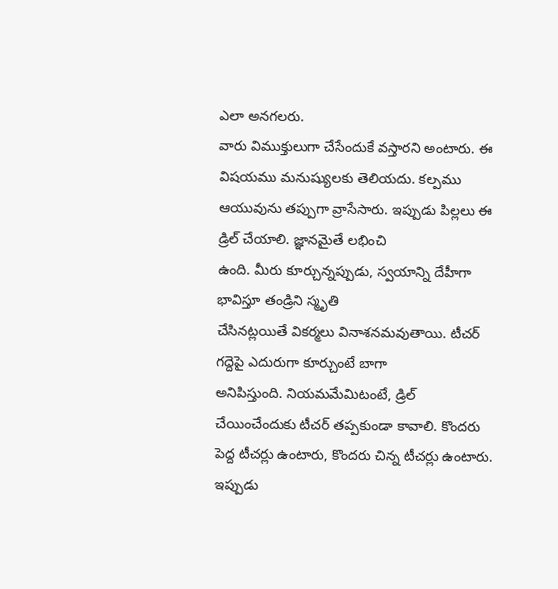ఎలా అనగలరు.
వారు విముక్తులుగా చేసేందుకే వస్తారని అంటారు. ఈ విషయము మనుష్యులకు తెలియదు. కల్పము
ఆయువును తప్పుగా వ్రాసేసారు. ఇప్పుడు పిల్లలు ఈ డ్రిల్ చేయాలి. జ్ఞానమైతే లభించి
ఉంది. మీరు కూర్చున్నప్పుడు, స్వయాన్ని దేహీగా భావిస్తూ తండ్రిని స్మృతి
చేసినట్లయితే వికర్మలు వినాశనమవుతాయి. టీచర్ గద్దెపై ఎదురుగా కూర్చుంటే బాగా
అనిపిస్తుంది. నియమమేమిటంటే, డ్రిల్ చేయించేందుకు టీచర్ తప్పకుండా కావాలి. కొందరు
పెద్ద టీచర్లు ఉంటారు, కొందరు చిన్న టీచర్లు ఉంటారు. ఇప్పుడు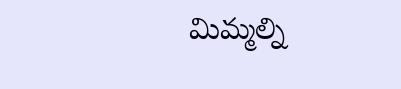మిమ్మల్ని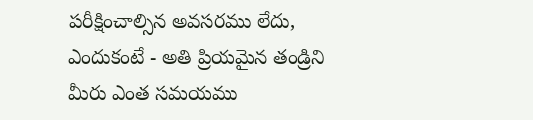పరీక్షించాల్సిన అవసరము లేదు, ఎందుకంటే - అతి ప్రియమైన తండ్రిని మీరు ఎంత సమయము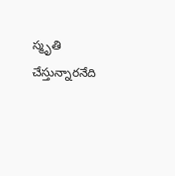స్మృతి చేస్తున్నారనేది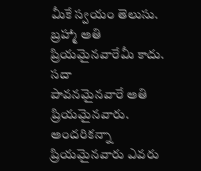మీకే స్వయం తెలుసు. బ్రహ్మా అతి ప్రియమైనవారేమీ కాదు. సదా
పావనమైనవారే అతి ప్రియమైనవారు. అందరికన్నా ప్రియమైనవారు ఎవరు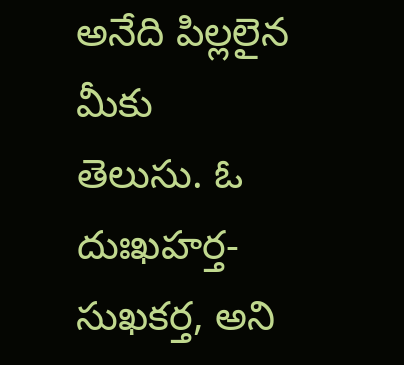అనేది పిల్లలైన మీకు
తెలుసు. ఓ దుఃఖహర్త-సుఖకర్త, అని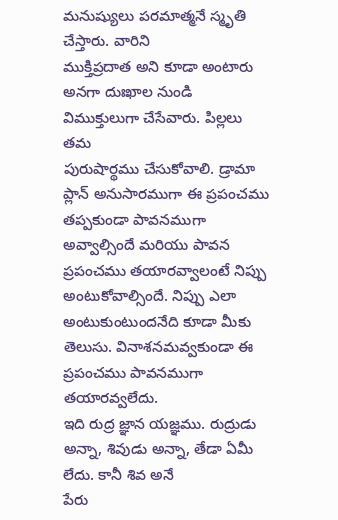మనుష్యులు పరమాత్మనే స్మృతి చేస్తారు. వారిని
ముక్తిప్రదాత అని కూడా అంటారు అనగా దుఃఖాల నుండి విముక్తులుగా చేసేవారు. పిల్లలు తమ
పురుషార్థము చేసుకోవాలి. డ్రామా ప్లాన్ అనుసారముగా ఈ ప్రపంచము తప్పకుండా పావనముగా
అవ్వాల్సిందే మరియు పావన ప్రపంచము తయారవ్వాలంటే నిప్పు అంటుకోవాల్సిందే. నిప్పు ఎలా
అంటుకుంటుందనేది కూడా మీకు తెలుసు. వినాశనమవ్వకుండా ఈ ప్రపంచము పావనముగా తయారవ్వలేదు.
ఇది రుద్ర జ్ఞాన యజ్ఞము. రుద్రుడు అన్నా, శివుడు అన్నా, తేడా ఏమీ లేదు. కానీ శివ అనే
పేరు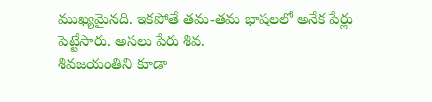ముఖ్యమైనది. ఇకపోతే తమ-తమ భాషలలో అనేక పేర్లు పెట్టేసారు. అసలు పేరు శివ.
శివజయంతిని కూడా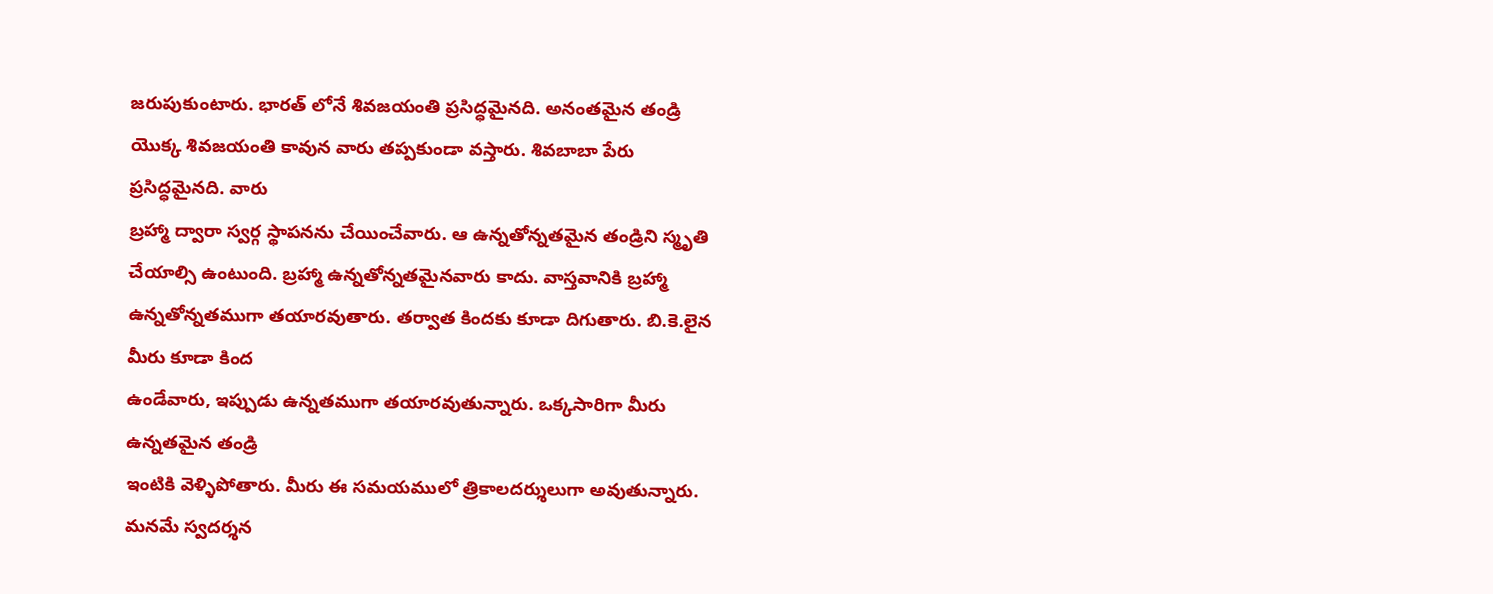జరుపుకుంటారు. భారత్ లోనే శివజయంతి ప్రసిద్ధమైనది. అనంతమైన తండ్రి
యొక్క శివజయంతి కావున వారు తప్పకుండా వస్తారు. శివబాబా పేరు ప్రసిద్ధమైనది. వారు
బ్రహ్మా ద్వారా స్వర్గ స్థాపనను చేయించేవారు. ఆ ఉన్నతోన్నతమైన తండ్రిని స్మృతి
చేయాల్సి ఉంటుంది. బ్రహ్మా ఉన్నతోన్నతమైనవారు కాదు. వాస్తవానికి బ్రహ్మా
ఉన్నతోన్నతముగా తయారవుతారు. తర్వాత కిందకు కూడా దిగుతారు. బి.కె.లైన మీరు కూడా కింద
ఉండేవారు, ఇప్పుడు ఉన్నతముగా తయారవుతున్నారు. ఒక్కసారిగా మీరు ఉన్నతమైన తండ్రి
ఇంటికి వెళ్ళిపోతారు. మీరు ఈ సమయములో త్రికాలదర్శులుగా అవుతున్నారు. మనమే స్వదర్శన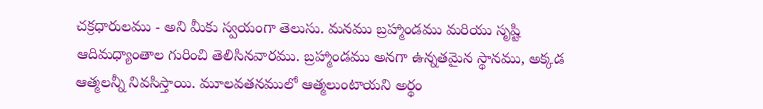చక్రధారులము - అని మీకు స్వయంగా తెలుసు. మనము బ్రహ్మాండము మరియు సృష్టి
ఆదిమధ్యాంతాల గురించి తెలిసినవారము. బ్రహ్మాండము అనగా ఉన్నతమైన స్థానము, అక్కడ
ఆత్మలన్నీ నివసిస్తాయి. మూలవతనములో ఆత్మలుంటాయని అర్థం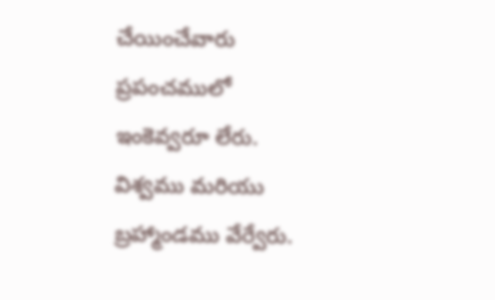చేయించేవారు ప్రపంచములో
ఇంకెవ్వరూ లేరు. విశ్వము మరియు బ్రహ్మాండము వేర్వేరు.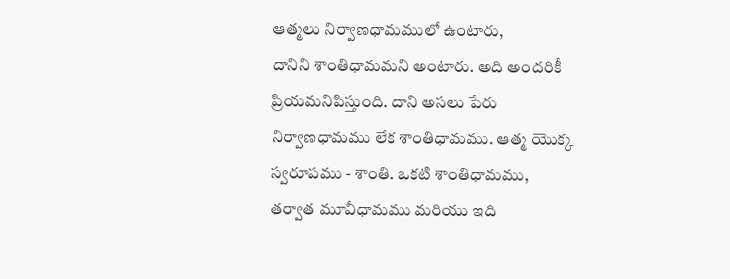ఆత్మలు నిర్వాణధామములో ఉంటారు,
దానిని శాంతిధామమని అంటారు. అది అందరికీ ప్రియమనిపిస్తుంది. దాని అసలు పేరు
నిర్వాణధామము లేక శాంతిధామము. ఆత్మ యొక్క స్వరూపము - శాంతి. ఒకటి శాంతిధామము,
తర్వాత మూవీధామము మరియు ఇది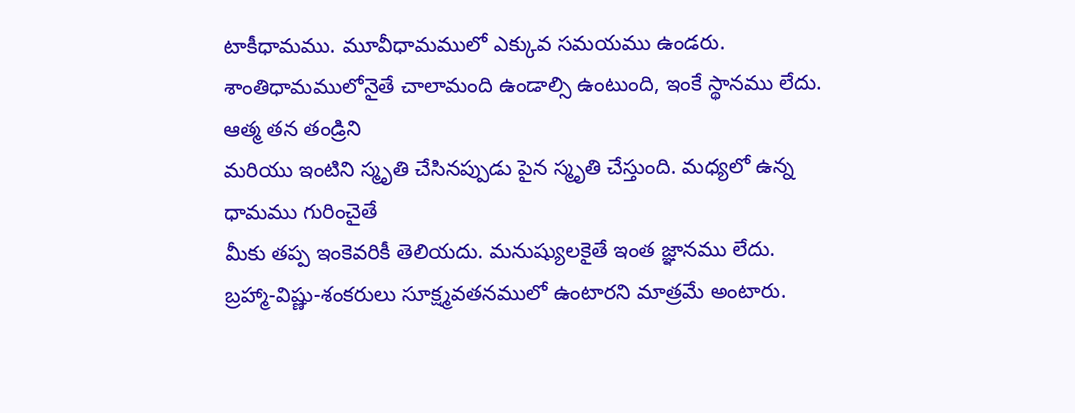టాకీధామము. మూవీధామములో ఎక్కువ సమయము ఉండరు.
శాంతిధామములోనైతే చాలామంది ఉండాల్సి ఉంటుంది, ఇంకే స్థానము లేదు. ఆత్మ తన తండ్రిని
మరియు ఇంటిని స్మృతి చేసినప్పుడు పైన స్మృతి చేస్తుంది. మధ్యలో ఉన్న ధామము గురించైతే
మీకు తప్ప ఇంకెవరికీ తెలియదు. మనుష్యులకైతే ఇంత జ్ఞానము లేదు.
బ్రహ్మా-విష్ణు-శంకరులు సూక్ష్మవతనములో ఉంటారని మాత్రమే అంటారు.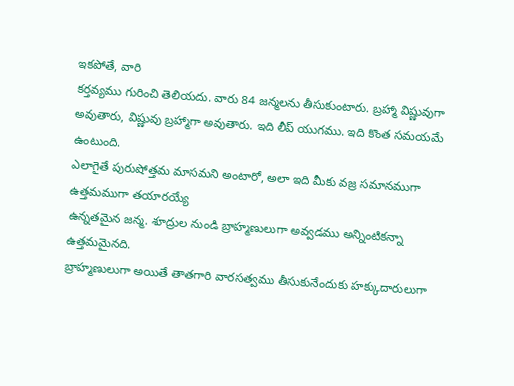ఇకపోతే, వారి
కర్తవ్యము గురించి తెలియదు. వారు 84 జన్మలను తీసుకుంటారు. బ్రహ్మా విష్ణువుగా
అవుతారు, విష్ణువు బ్రహ్మాగా అవుతారు. ఇది లీప్ యుగము. ఇది కొంత సమయమే ఉంటుంది.
ఎలాగైతే పురుషోత్తమ మాసమని అంటారో, అలా ఇది మీకు వజ్ర సమానముగా ఉత్తమముగా తయారయ్యే
ఉన్నతమైన జన్మ. శూద్రుల నుండి బ్రాహ్మణులుగా అవ్వడము అన్నింటికన్నా ఉత్తమమైనది.
బ్రాహ్మణులుగా అయితే తాతగారి వారసత్వము తీసుకునేందుకు హక్కుదారులుగా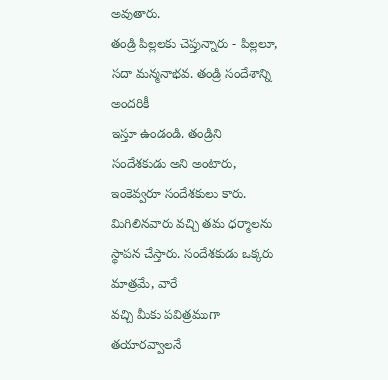అవుతారు.
తండ్రి పిల్లలకు చెప్తున్నారు - పిల్లలూ, సదా మన్మనాభవ. తండ్రి సందేశాన్ని అందరికీ
ఇస్తూ ఉండండి. తండ్రిని సందేశకుడు అని అంటారు, ఇంకెవ్వరూ సందేశకులు కారు.
మిగిలినవారు వచ్చి తమ ధర్మాలను స్థాపన చేస్తారు. సందేశకుడు ఒక్కరు మాత్రమే, వారే
వచ్చి మీకు పవిత్రముగా తయారవ్వాలనే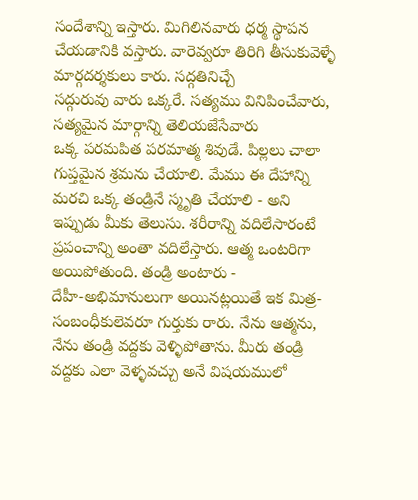సందేశాన్ని ఇస్తారు. మిగిలినవారు ధర్మ స్థాపన
చేయడానికి వస్తారు. వారెవ్వరూ తిరిగి తీసుకువెళ్ళే మార్గదర్శకులు కారు. సద్గతినిచ్చే
సద్గురువు వారు ఒక్కరే. సత్యము వినిపించేవారు, సత్యమైన మార్గాన్ని తెలియజేసేవారు
ఒక్క పరమపిత పరమాత్మ శివుడే. పిల్లలు చాలా గుప్తమైన శ్రమను చేయాలి. మేము ఈ దేహాన్ని
మరచి ఒక్క తండ్రినే స్మృతి చేయాలి - అని ఇప్పుడు మీకు తెలుసు. శరీరాన్ని వదిలేసారంటే
ప్రపంచాన్ని అంతా వదిలేస్తారు. ఆత్మ ఒంటరిగా అయిపోతుంది. తండ్రి అంటారు -
దేహీ-అభిమానులుగా అయినట్లయితే ఇక మిత్ర-సంబంధీకులెవరూ గుర్తుకు రారు. నేను ఆత్మను,
నేను తండ్రి వద్దకు వెళ్ళిపోతాను. మీరు తండ్రి వద్దకు ఎలా వెళ్ళవచ్చు అనే విషయములో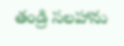తండ్రి సలహాను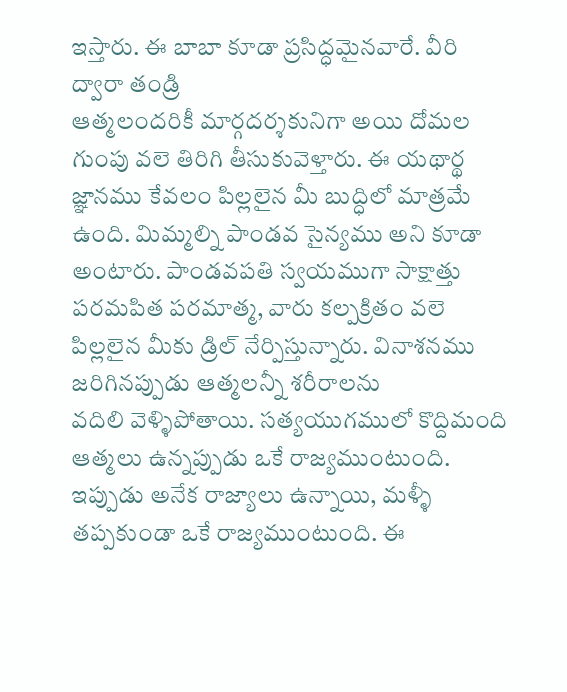ఇస్తారు. ఈ బాబా కూడా ప్రసిద్ధమైనవారే. వీరి ద్వారా తండ్రి
ఆత్మలందరికీ మార్గదర్శకునిగా అయి దోమల గుంపు వలె తిరిగి తీసుకువెళ్తారు. ఈ యథార్థ
జ్ఞానము కేవలం పిల్లలైన మీ బుద్ధిలో మాత్రమే ఉంది. మిమ్మల్ని పాండవ సైన్యము అని కూడా
అంటారు. పాండవపతి స్వయముగా సాక్షాత్తు పరమపిత పరమాత్మ, వారు కల్పక్రితం వలె
పిల్లలైన మీకు డ్రిల్ నేర్పిస్తున్నారు. వినాశనము జరిగినప్పుడు ఆత్మలన్నీ శరీరాలను
వదిలి వెళ్ళిపోతాయి. సత్యయుగములో కొద్దిమంది ఆత్మలు ఉన్నప్పుడు ఒకే రాజ్యముంటుంది.
ఇప్పుడు అనేక రాజ్యాలు ఉన్నాయి, మళ్ళీ తప్పకుండా ఒకే రాజ్యముంటుంది. ఈ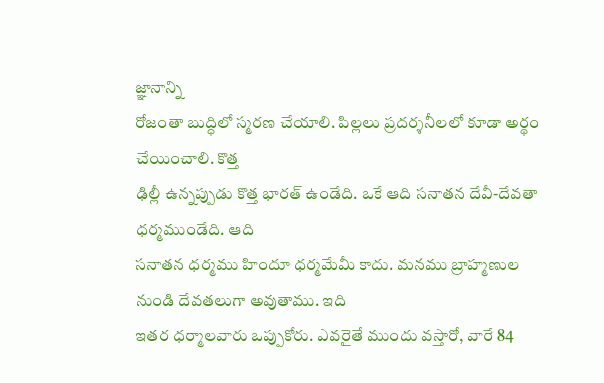జ్ఞానాన్ని
రోజంతా బుద్ధిలో స్మరణ చేయాలి. పిల్లలు ప్రదర్శనీలలో కూడా అర్థం చేయించాలి. కొత్త
ఢిల్లీ ఉన్నప్పుడు కొత్త భారత్ ఉండేది. ఒకే ఆది సనాతన దేవీ-దేవతా ధర్మముండేది. ఆది
సనాతన ధర్మము హిందూ ధర్మమేమీ కాదు. మనము బ్రాహ్మణుల నుండి దేవతలుగా అవుతాము. ఇది
ఇతర ధర్మాలవారు ఒప్పుకోరు. ఎవరైతే ముందు వస్తారో, వారే 84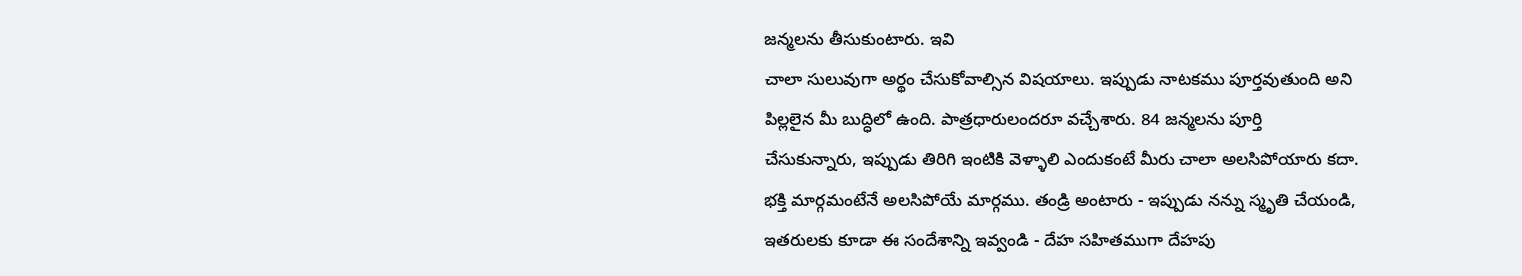జన్మలను తీసుకుంటారు. ఇవి
చాలా సులువుగా అర్థం చేసుకోవాల్సిన విషయాలు. ఇప్పుడు నాటకము పూర్తవుతుంది అని
పిల్లలైన మీ బుద్ధిలో ఉంది. పాత్రధారులందరూ వచ్చేశారు. 84 జన్మలను పూర్తి
చేసుకున్నారు, ఇప్పుడు తిరిగి ఇంటికి వెళ్ళాలి ఎందుకంటే మీరు చాలా అలసిపోయారు కదా.
భక్తి మార్గమంటేనే అలసిపోయే మార్గము. తండ్రి అంటారు - ఇప్పుడు నన్ను స్మృతి చేయండి,
ఇతరులకు కూడా ఈ సందేశాన్ని ఇవ్వండి - దేహ సహితముగా దేహపు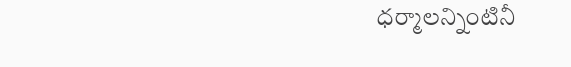ధర్మాలన్నింటినీ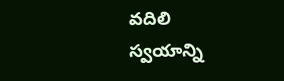వదిలి
స్వయాన్ని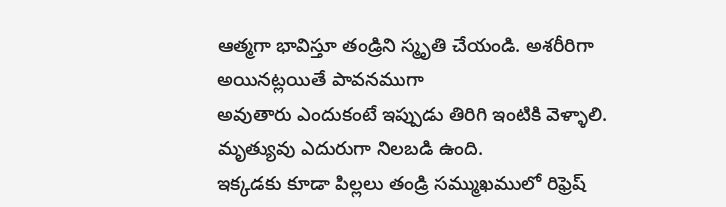ఆత్మగా భావిస్తూ తండ్రిని స్మృతి చేయండి. అశరీరిగా అయినట్లయితే పావనముగా
అవుతారు ఎందుకంటే ఇప్పుడు తిరిగి ఇంటికి వెళ్ళాలి. మృత్యువు ఎదురుగా నిలబడి ఉంది.
ఇక్కడకు కూడా పిల్లలు తండ్రి సమ్ముఖములో రిఫ్రెష్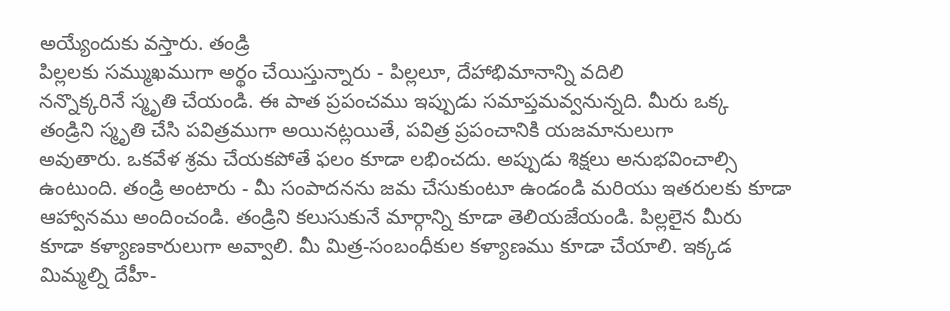అయ్యేందుకు వస్తారు. తండ్రి
పిల్లలకు సమ్ముఖముగా అర్థం చేయిస్తున్నారు - పిల్లలూ, దేహాభిమానాన్ని వదిలి
నన్నొక్కరినే స్మృతి చేయండి. ఈ పాత ప్రపంచము ఇప్పుడు సమాప్తమవ్వనున్నది. మీరు ఒక్క
తండ్రిని స్మృతి చేసి పవిత్రముగా అయినట్లయితే, పవిత్ర ప్రపంచానికి యజమానులుగా
అవుతారు. ఒకవేళ శ్రమ చేయకపోతే ఫలం కూడా లభించదు. అప్పుడు శిక్షలు అనుభవించాల్సి
ఉంటుంది. తండ్రి అంటారు - మీ సంపాదనను జమ చేసుకుంటూ ఉండండి మరియు ఇతరులకు కూడా
ఆహ్వానము అందించండి. తండ్రిని కలుసుకునే మార్గాన్ని కూడా తెలియజేయండి. పిల్లలైన మీరు
కూడా కళ్యాణకారులుగా అవ్వాలి. మీ మిత్ర-సంబంధీకుల కళ్యాణము కూడా చేయాలి. ఇక్కడ
మిమ్మల్ని దేహీ-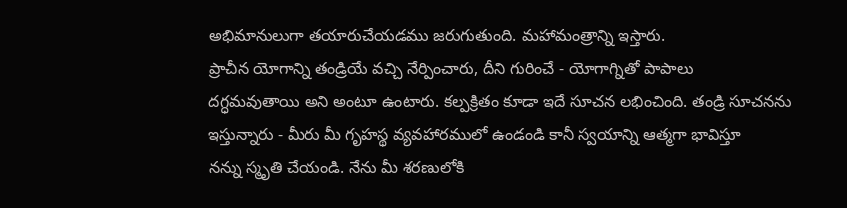అభిమానులుగా తయారుచేయడము జరుగుతుంది. మహామంత్రాన్ని ఇస్తారు.
ప్రాచీన యోగాన్ని తండ్రియే వచ్చి నేర్పించారు, దీని గురించే - యోగాగ్నితో పాపాలు
దగ్ధమవుతాయి అని అంటూ ఉంటారు. కల్పక్రితం కూడా ఇదే సూచన లభించింది. తండ్రి సూచనను
ఇస్తున్నారు - మీరు మీ గృహస్థ వ్యవహారములో ఉండండి కానీ స్వయాన్ని ఆత్మగా భావిస్తూ
నన్ను స్మృతి చేయండి. నేను మీ శరణులోకి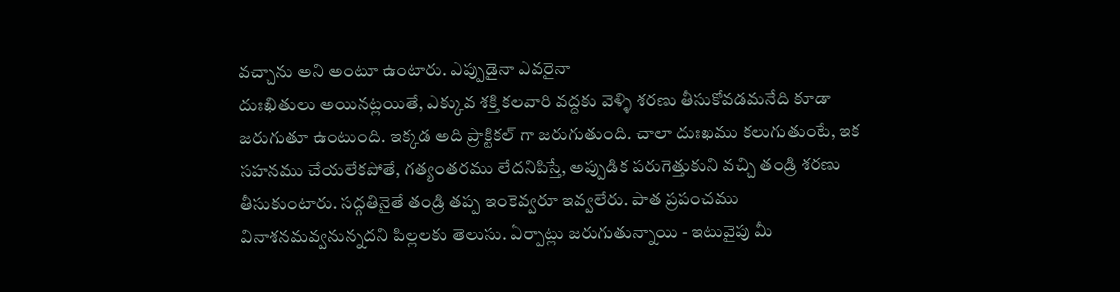వచ్చాను అని అంటూ ఉంటారు. ఎప్పుడైనా ఎవరైనా
దుఃఖితులు అయినట్లయితే, ఎక్కువ శక్తి కలవారి వద్దకు వెళ్ళి శరణు తీసుకోవడమనేది కూడా
జరుగుతూ ఉంటుంది. ఇక్కడ అది ప్రాక్టికల్ గా జరుగుతుంది. చాలా దుఃఖము కలుగుతుంటే, ఇక
సహనము చేయలేకపోతే, గత్యంతరము లేదనిపిస్తే, అప్పుడిక పరుగెత్తుకుని వచ్చి తండ్రి శరణు
తీసుకుంటారు. సద్గతినైతే తండ్రి తప్ప ఇంకెవ్వరూ ఇవ్వలేరు. పాత ప్రపంచము
వినాశనమవ్వనున్నదని పిల్లలకు తెలుసు. ఏర్పాట్లు జరుగుతున్నాయి - ఇటువైపు మీ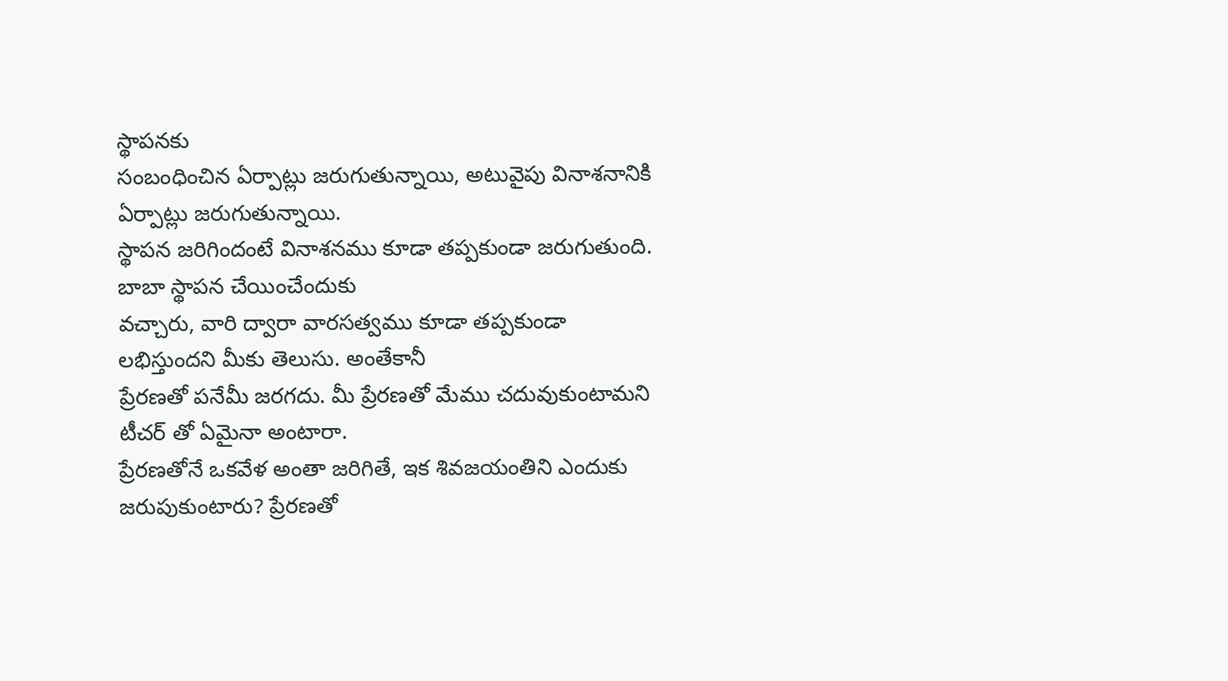స్థాపనకు
సంబంధించిన ఏర్పాట్లు జరుగుతున్నాయి, అటువైపు వినాశనానికి ఏర్పాట్లు జరుగుతున్నాయి.
స్థాపన జరిగిందంటే వినాశనము కూడా తప్పకుండా జరుగుతుంది. బాబా స్థాపన చేయించేందుకు
వచ్చారు, వారి ద్వారా వారసత్వము కూడా తప్పకుండా లభిస్తుందని మీకు తెలుసు. అంతేకానీ
ప్రేరణతో పనేమీ జరగదు. మీ ప్రేరణతో మేము చదువుకుంటామని టీచర్ తో ఏమైనా అంటారా.
ప్రేరణతోనే ఒకవేళ అంతా జరిగితే, ఇక శివజయంతిని ఎందుకు జరుపుకుంటారు? ప్రేరణతో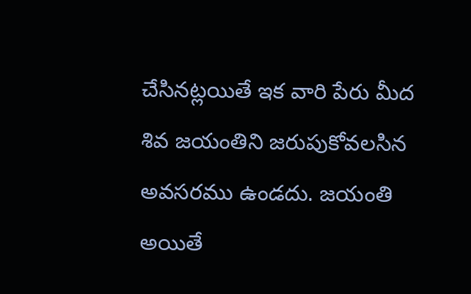చేసినట్లయితే ఇక వారి పేరు మీద శివ జయంతిని జరుపుకోవలసిన అవసరము ఉండదు. జయంతి అయితే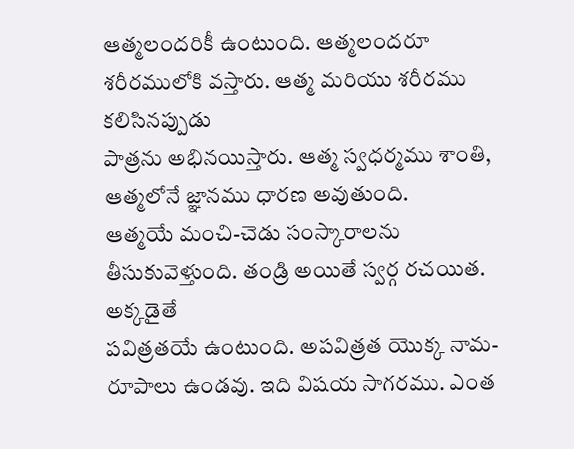ఆత్మలందరికీ ఉంటుంది. ఆత్మలందరూ శరీరములోకి వస్తారు. ఆత్మ మరియు శరీరము కలిసినప్పుడు
పాత్రను అభినయిస్తారు. ఆత్మ స్వధర్మము శాంతి, ఆత్మలోనే జ్ఞానము ధారణ అవుతుంది.
ఆత్మయే మంచి-చెడు సంస్కారాలను తీసుకువెళ్తుంది. తండ్రి అయితే స్వర్గ రచయిత. అక్కడైతే
పవిత్రతయే ఉంటుంది. అపవిత్రత యొక్క నామ-రూపాలు ఉండవు. ఇది విషయ సాగరము. ఎంత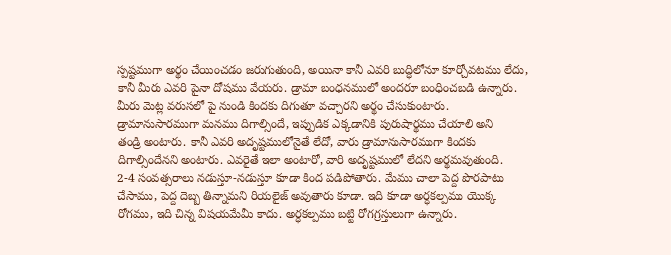స్పష్టముగా అర్థం చేయించడం జరుగుతుంది, అయినా కానీ ఎవరి బుద్ధిలోనూ కూర్చోవటము లేదు,
కానీ మీరు ఎవరి పైనా దోషము వేయరు. డ్రామా బంధనములో అందరూ బంధించబడి ఉన్నారు.
మీరు మెట్ల వరుసలో పై నుండి కిందకు దిగుతూ వచ్చారని అర్థం చేసుకుంటారు.
డ్రామానుసారముగా మనము దిగాల్సిందే, ఇప్పుడిక ఎక్కడానికి పురుషార్థము చేయాలి అని
తండ్రి అంటారు. కానీ ఎవరి అదృష్టములోనైతే లేదో, వారు డ్రామానుసారముగా కిందకు
దిగాల్సిందేనని అంటారు. ఎవరైతే ఇలా అంటారో, వారి అదృష్టములో లేదని అర్థమవుతుంది.
2-4 సంవత్సరాలు నడుస్తూ-నడుస్తూ కూడా కింద పడిపోతారు. మేము చాలా పెద్ద పొరపాటు
చేసాము, పెద్ద దెబ్బ తిన్నామని రియలైజ్ అవుతారు కూడా. ఇది కూడా అర్ధకల్పము యొక్క
రోగము, ఇది చిన్న విషయమేమీ కాదు. అర్ధకల్పము బట్టి రోగగ్రస్తులుగా ఉన్నారు.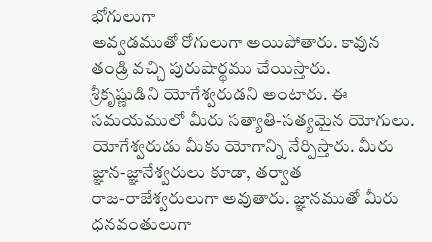భోగులుగా
అవ్వడముతో రోగులుగా అయిపోతారు. కావున తండ్రి వచ్చి పురుషార్థము చేయిస్తారు.
శ్రీకృష్ణుడిని యోగేశ్వరుడని అంటారు. ఈ సమయములో మీరు సత్యాతి-సత్యమైన యోగులు.
యోగేశ్వరుడు మీకు యోగాన్ని నేర్పిస్తారు. మీరు జ్ఞాన-జ్ఞానేశ్వరులు కూడా, తర్వాత
రాజ-రాజేశ్వరులుగా అవుతారు. జ్ఞానముతో మీరు ధనవంతులుగా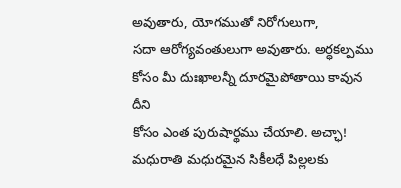అవుతారు, యోగముతో నిరోగులుగా,
సదా ఆరోగ్యవంతులుగా అవుతారు. అర్ధకల్పము కోసం మీ దుఃఖాలన్నీ దూరమైపోతాయి కావున దీని
కోసం ఎంత పురుషార్థము చేయాలి. అచ్ఛా!
మధురాతి మధురమైన సికీలధే పిల్లలకు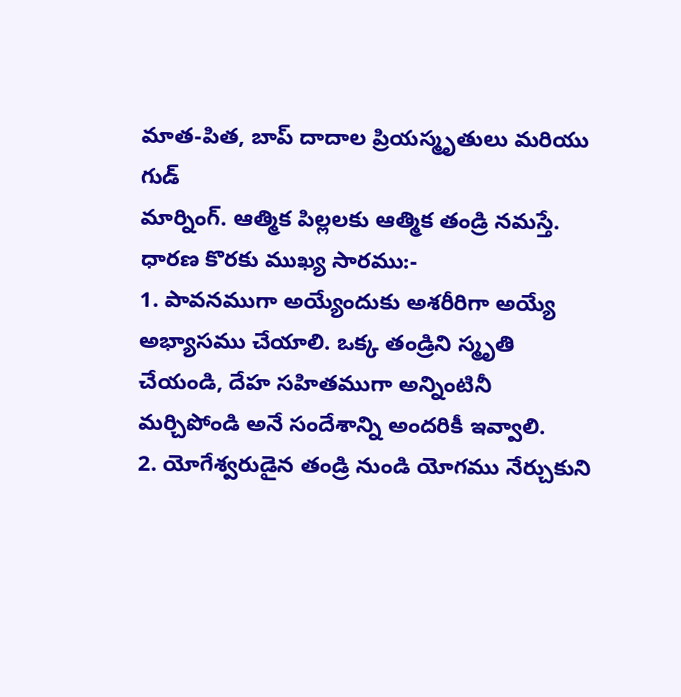మాత-పిత, బాప్ దాదాల ప్రియస్మృతులు మరియు గుడ్
మార్నింగ్. ఆత్మిక పిల్లలకు ఆత్మిక తండ్రి నమస్తే.
ధారణ కొరకు ముఖ్య సారము:-
1. పావనముగా అయ్యేందుకు అశరీరిగా అయ్యే అభ్యాసము చేయాలి. ఒక్క తండ్రిని స్మృతి
చేయండి, దేహ సహితముగా అన్నింటినీ మర్చిపోండి అనే సందేశాన్ని అందరికీ ఇవ్వాలి.
2. యోగేశ్వరుడైన తండ్రి నుండి యోగము నేర్చుకుని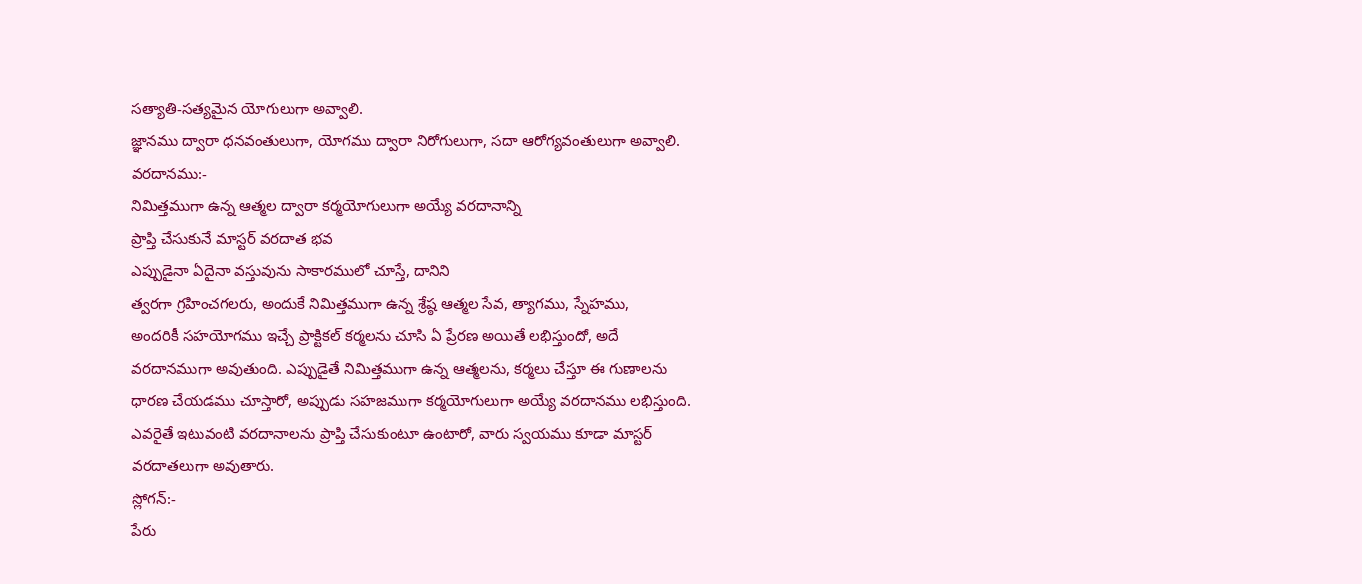సత్యాతి-సత్యమైన యోగులుగా అవ్వాలి.
జ్ఞానము ద్వారా ధనవంతులుగా, యోగము ద్వారా నిరోగులుగా, సదా ఆరోగ్యవంతులుగా అవ్వాలి.
వరదానము:-
నిమిత్తముగా ఉన్న ఆత్మల ద్వారా కర్మయోగులుగా అయ్యే వరదానాన్ని
ప్రాప్తి చేసుకునే మాస్టర్ వరదాత భవ
ఎప్పుడైనా ఏదైనా వస్తువును సాకారములో చూస్తే, దానిని
త్వరగా గ్రహించగలరు, అందుకే నిమిత్తముగా ఉన్న శ్రేష్ఠ ఆత్మల సేవ, త్యాగము, స్నేహము,
అందరికీ సహయోగము ఇచ్చే ప్రాక్టికల్ కర్మలను చూసి ఏ ప్రేరణ అయితే లభిస్తుందో, అదే
వరదానముగా అవుతుంది. ఎప్పుడైతే నిమిత్తముగా ఉన్న ఆత్మలను, కర్మలు చేస్తూ ఈ గుణాలను
ధారణ చేయడము చూస్తారో, అప్పుడు సహజముగా కర్మయోగులుగా అయ్యే వరదానము లభిస్తుంది.
ఎవరైతే ఇటువంటి వరదానాలను ప్రాప్తి చేసుకుంటూ ఉంటారో, వారు స్వయము కూడా మాస్టర్
వరదాతలుగా అవుతారు.
స్లోగన్:-
పేరు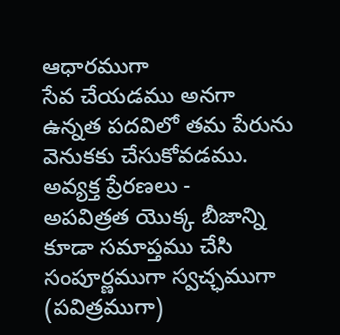ఆధారముగా
సేవ చేయడము అనగా ఉన్నత పదవిలో తమ పేరును వెనుకకు చేసుకోవడము.
అవ్యక్త ప్రేరణలు -
అపవిత్రత యొక్క బీజాన్ని కూడా సమాప్తము చేసి సంపూర్ణముగా స్వచ్ఛముగా (పవిత్రముగా)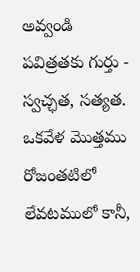అవ్వండి
పవిత్రతకు గుర్తు -
స్వచ్ఛత, సత్యత. ఒకవేళ మొత్తము రోజంతటిలో లేవటములో కానీ,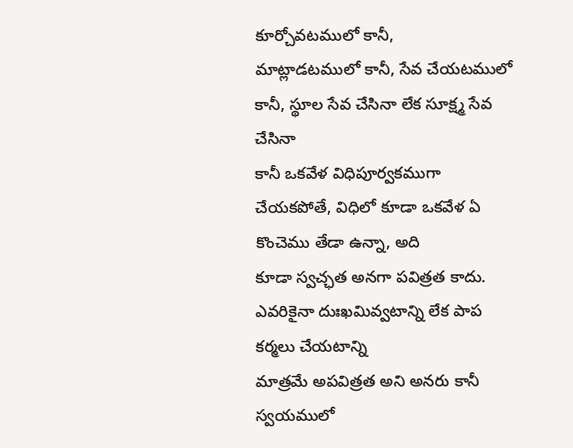కూర్చోవటములో కానీ,
మాట్లాడటములో కానీ, సేవ చేయటములో కానీ, స్థూల సేవ చేసినా లేక సూక్ష్మ సేవ చేసినా
కానీ ఒకవేళ విధిపూర్వకముగా చేయకపోతే, విధిలో కూడా ఒకవేళ ఏ కొంచెము తేడా ఉన్నా, అది
కూడా స్వచ్ఛత అనగా పవిత్రత కాదు. ఎవరికైనా దుఃఖమివ్వటాన్ని లేక పాప కర్మలు చేయటాన్ని
మాత్రమే అపవిత్రత అని అనరు కానీ స్వయములో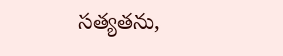సత్యతను,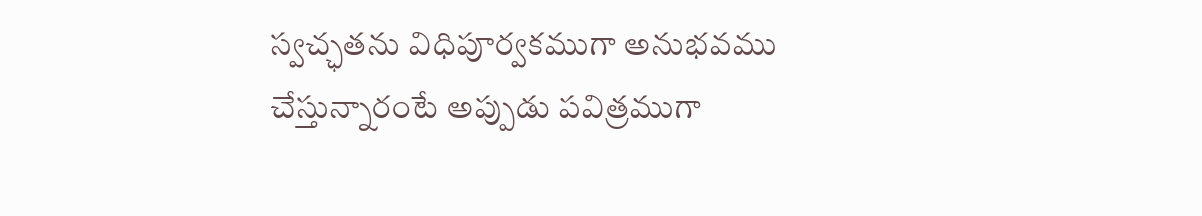స్వచ్ఛతను విధిపూర్వకముగా అనుభవము
చేస్తున్నారంటే అప్పుడు పవిత్రముగా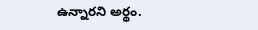ఉన్నారని అర్థం.